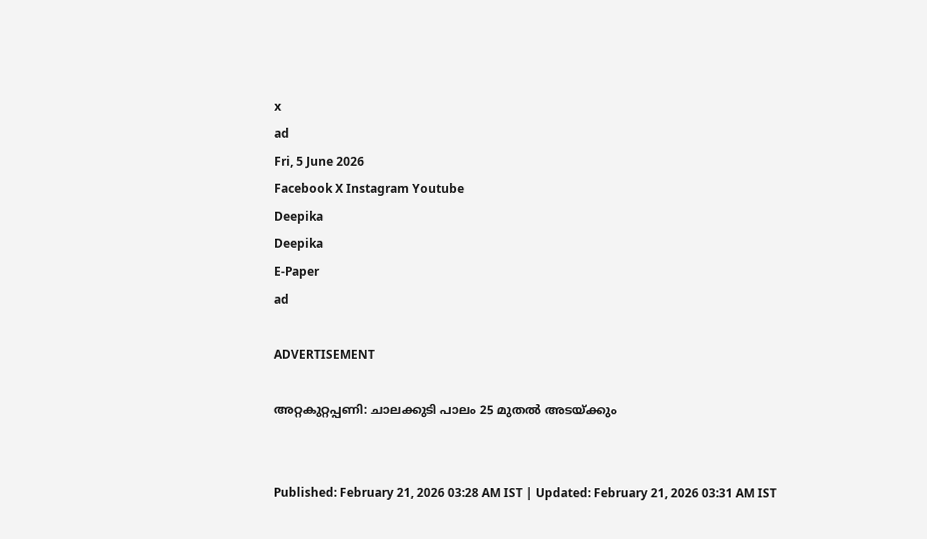x
ad
Fri, 5 June 2026
Facebook X Instagram Youtube
Deepika
Deepika
E-Paper
ad

ADVERTISEMENT

അറ്റകുറ്റപ്പണി: ചാലക്കുടി പാലം 25 മുതൽ അടയ്ക്കും


Published: February 21, 2026 03:28 AM IST | Updated: February 21, 2026 03:31 AM IST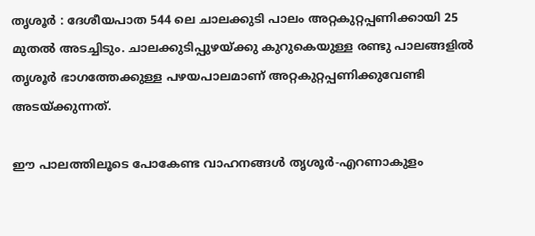തൃശൂർ : ദേശീയപാത 544 ലെ ചാലക്കുടി പാലം അറ്റകുറ്റപ്പണിക്കായി 25 മുതൽ അടച്ചിടും. ചാലക്കുടിപ്പുഴയ്ക്കു കുറുകെയുള്ള രണ്ടു പാലങ്ങളിൽ തൃശൂർ ഭാഗത്തേക്കുള്ള പഴയപാലമാണ് അറ്റകുറ്റപ്പണിക്കുവേണ്ടി അടയ്ക്കുന്നത്.

ഈ പാലത്തിലൂടെ പോകേണ്ട വാഹനങ്ങൾ തൃശൂർ-എറണാകുളം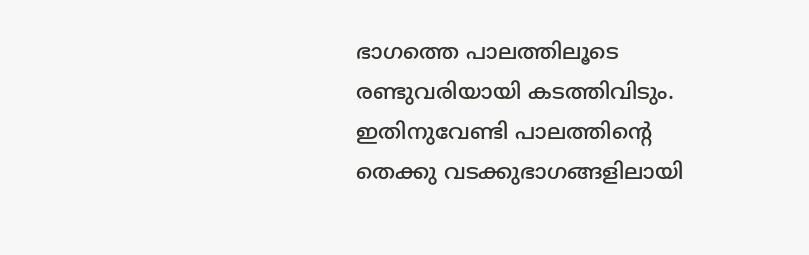ഭാഗത്തെ പാലത്തിലൂടെ രണ്ടുവരിയായി കടത്തിവിടും. ഇതിനുവേണ്ടി പാലത്തിന്‍റെ തെക്കു വടക്കുഭാഗങ്ങളിലായി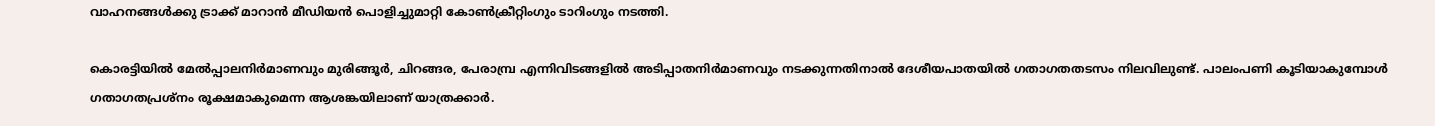വാഹനങ്ങൾക്കു ട്രാക്ക് മാറാൻ മീഡിയൻ പൊളിച്ചുമാറ്റി കോൺക്രീറ്റിംഗും ടാറിംഗും നടത്തി.

കൊരട്ടിയിൽ മേൽപ്പാലനിർമാണവും മുരിങ്ങൂർ, ചിറങ്ങര, പേരാമ്പ്ര എന്നിവിടങ്ങളിൽ അടിപ്പാതനിർമാണവും നടക്കുന്നതിനാൽ ദേശീയപാതയിൽ ഗതാഗതതടസം നിലവിലുണ്ട്. പാലംപണി കൂടിയാകുമ്പോൾ ഗതാഗതപ്രശ്നം രൂക്ഷമാകുമെന്ന ആശങ്കയിലാണ് യാത്രക്കാർ.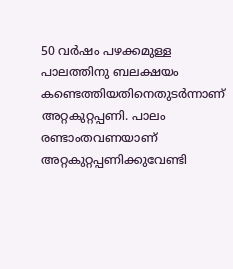50 വർഷം പഴക്കമുള്ള പാലത്തിനു ബലക്ഷയം കണ്ടെത്തിയതിനെതുടർന്നാണ് അറ്റകുറ്റപ്പണി. പാലം രണ്ടാംതവണയാണ് അറ്റകുറ്റപ്പണിക്കുവേണ്ടി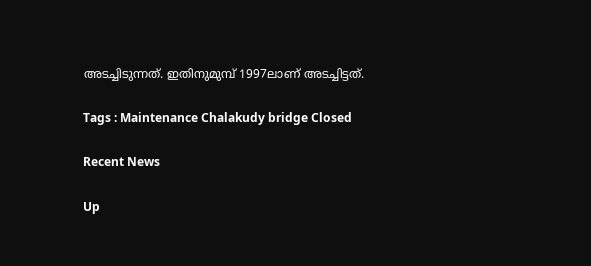അടച്ചിടുന്നത്. ഇതിനുമുമ്പ് 1997ലാണ് അടച്ചിട്ടത്.

Tags : Maintenance Chalakudy bridge Closed

Recent News

Up